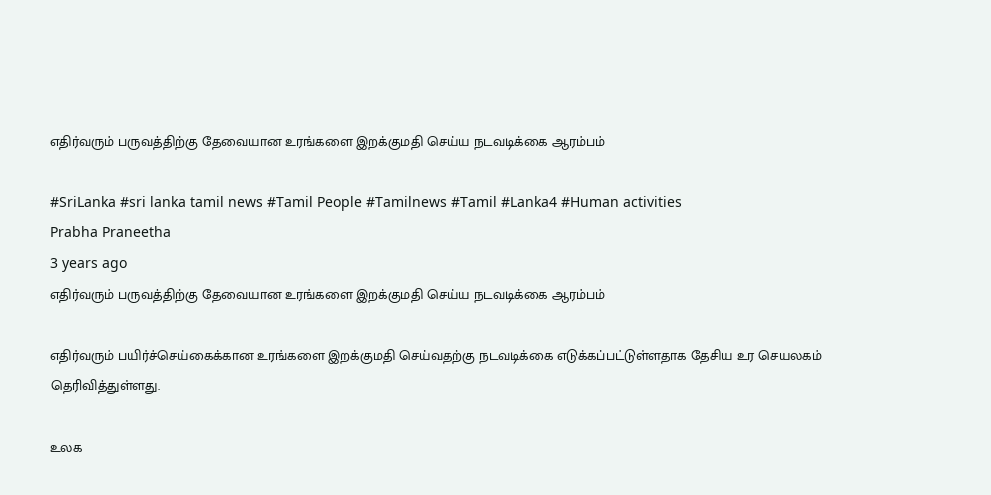எதிர்வரும் பருவத்திற்கு தேவையான உரங்களை இறக்குமதி செய்ய நடவடிக்கை ஆரம்பம்

#SriLanka #sri lanka tamil news #Tamil People #Tamilnews #Tamil #Lanka4 #Human activities
Prabha Praneetha
3 years ago
எதிர்வரும் பருவத்திற்கு தேவையான உரங்களை இறக்குமதி செய்ய நடவடிக்கை ஆரம்பம்

எதிர்வரும் பயிர்ச்செய்கைக்கான உரங்களை இறக்குமதி செய்வதற்கு நடவடிக்கை எடுக்கப்பட்டுள்ளதாக தேசிய உர செயலகம் தெரிவித்துள்ளது.

உலக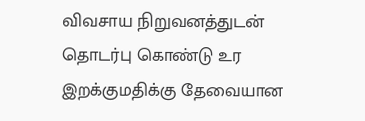விவசாய நிறுவனத்துடன் தொடர்பு கொண்டு உர இறக்குமதிக்கு தேவையான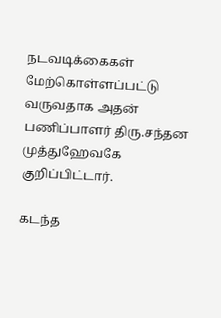நடவடிக்கைகள் மேற்கொள்ளப்பட்டு வருவதாக அதன் பணிப்பாளர் திரு.சந்தன முத்துஹேவகே குறிப்பிட்டார்.

கடந்த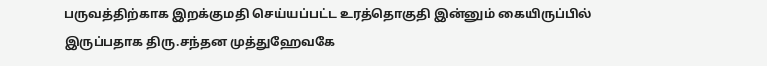பருவத்திற்காக இறக்குமதி செய்யப்பட்ட உரத்தொகுதி இன்னும் கையிருப்பில் இருப்பதாக திரு.சந்தன முத்துஹேவகே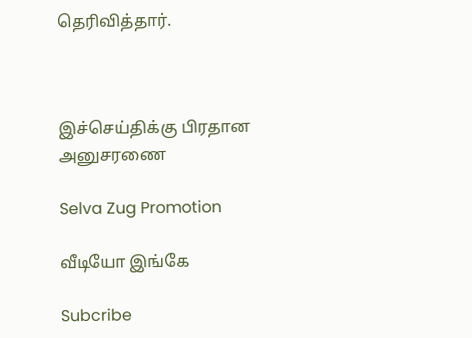தெரிவித்தார்.



இச்செய்திக்கு பிரதான அனுசரணை

Selva Zug Promotion

வீடியோ இங்கே

Subcribe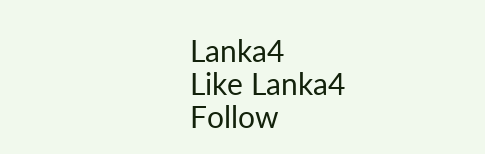Lanka4
Like Lanka4
Follow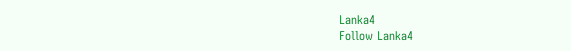Lanka4
Follow Lanka4